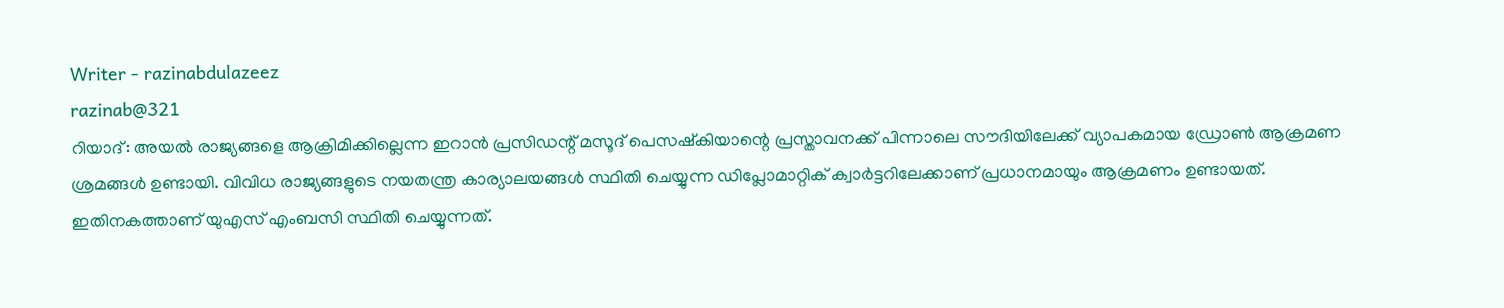Writer - razinabdulazeez
razinab@321
റിയാദ്: അയൽ രാജ്യങ്ങളെ ആക്രിമിക്കില്ലെന്ന ഇറാൻ പ്രസിഡന്റ് മസൂദ് പെസഷ്കിയാന്റെ പ്രസ്താവനക്ക് പിന്നാലെ സൗദിയിലേക്ക് വ്യാപകമായ ഡ്രോൺ ആക്രമണ ശ്രമങ്ങൾ ഉണ്ടായി. വിവിധ രാജ്യങ്ങളുടെ നയതന്ത്ര കാര്യാലയങ്ങൾ സ്ഥിതി ചെയ്യുന്ന ഡിപ്ലോമാറ്റിക് ക്വാർട്ടറിലേക്കാണ് പ്രധാനമായും ആക്രമണം ഉണ്ടായത്. ഇതിനകത്താണ് യുഎസ് എംബസി സ്ഥിതി ചെയ്യുന്നത്.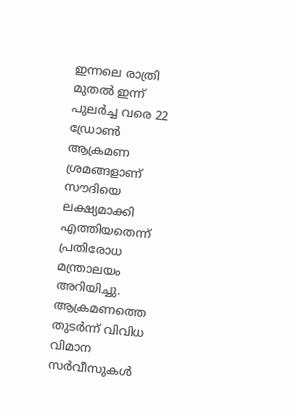ഇന്നലെ രാത്രി മുതൽ ഇന്ന് പുലർച്ച വരെ 22 ഡ്രോൺ ആക്രമണ ശ്രമങ്ങളാണ് സൗദിയെ ലക്ഷ്യമാക്കി എത്തിയതെന്ന് പ്രതിരോധ മന്ത്രാലയം അറിയിച്ചു.
ആക്രമണത്തെ തുടർന്ന് വിവിധ വിമാന സർവീസുകൾ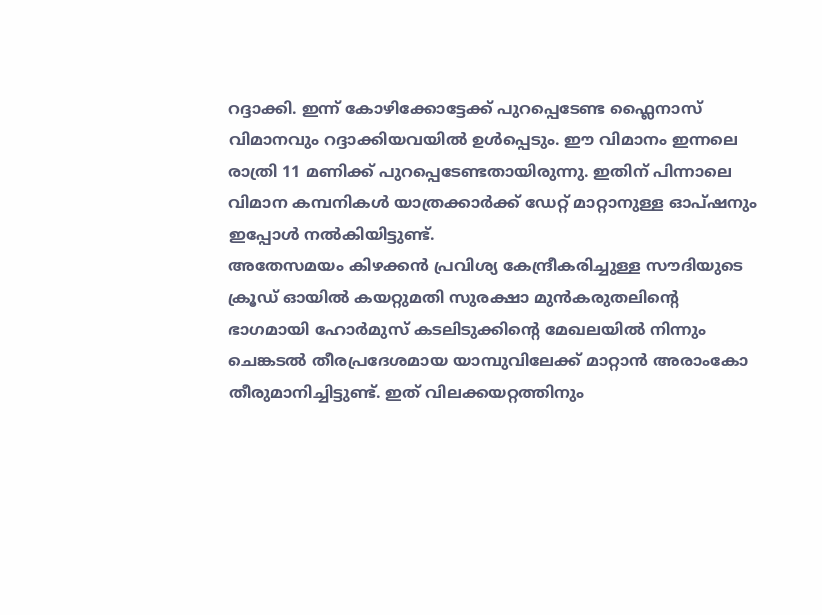റദ്ദാക്കി. ഇന്ന് കോഴിക്കോട്ടേക്ക് പുറപ്പെടേണ്ട ഫ്ലൈനാസ് വിമാനവും റദ്ദാക്കിയവയിൽ ഉൾപ്പെടും. ഈ വിമാനം ഇന്നലെ രാത്രി 11 മണിക്ക് പുറപ്പെടേണ്ടതായിരുന്നു. ഇതിന് പിന്നാലെ വിമാന കമ്പനികൾ യാത്രക്കാർക്ക് ഡേറ്റ് മാറ്റാനുള്ള ഓപ്ഷനും ഇപ്പോൾ നൽകിയിട്ടുണ്ട്.
അതേസമയം കിഴക്കൻ പ്രവിശ്യ കേന്ദ്രീകരിച്ചുള്ള സൗദിയുടെ ക്രൂഡ് ഓയിൽ കയറ്റുമതി സുരക്ഷാ മുൻകരുതലിന്റെ ഭാഗമായി ഹോർമുസ് കടലിടുക്കിന്റെ മേഖലയിൽ നിന്നും ചെങ്കടൽ തീരപ്രദേശമായ യാമ്പുവിലേക്ക് മാറ്റാൻ അരാംകോ തീരുമാനിച്ചിട്ടുണ്ട്. ഇത് വിലക്കയറ്റത്തിനും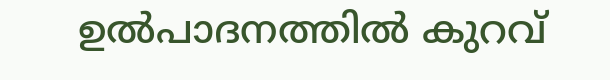ഉൽപാദനത്തിൽ കുറവ്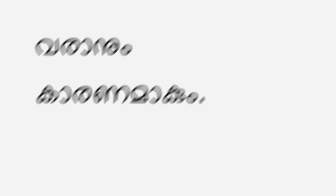വരാനും കാരണമാകും.